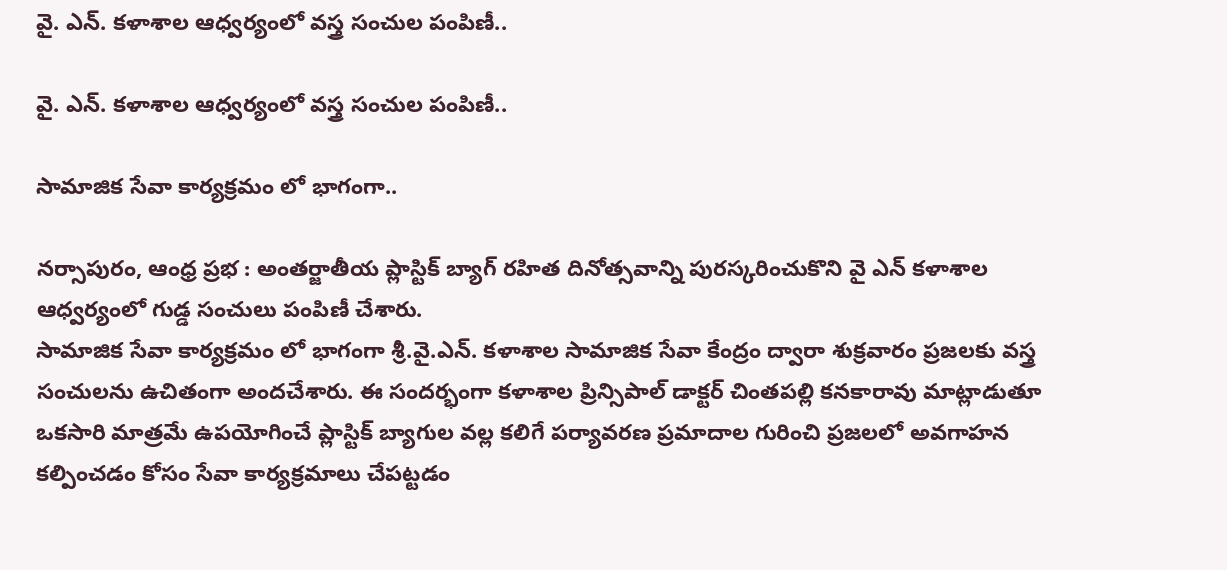వై. ఎన్. కళాశాల ఆధ్వర్యంలో వస్త్ర సంచుల పంపిణీ..

వై. ఎన్. కళాశాల ఆధ్వర్యంలో వస్త్ర సంచుల పంపిణీ..

సామాజిక సేవా కార్యక్రమం లో భాగంగా..

నర్సాపురం, ఆంధ్ర ప్రభ : అంతర్జాతీయ ప్లాస్టిక్ బ్యాగ్ రహిత దినోత్సవాన్ని పురస్కరించుకొని వై ఎన్ కళాశాల ఆధ్వర్యంలో గుడ్డ సంచులు పంపిణీ చేశారు.
సామాజిక సేవా కార్యక్రమం లో భాగంగా శ్రీ.వై.ఎన్. కళాశాల సామాజిక సేవా కేంద్రం ద్వారా శుక్రవారం ప్రజలకు వస్త్ర సంచులను ఉచితంగా అందచేశారు. ఈ సందర్భంగా కళాశాల ప్రిన్సిపాల్ డాక్టర్ చింతపల్లి కనకారావు మాట్లాడుతూ ఒకసారి మాత్రమే ఉపయోగించే ప్లాస్టిక్ బ్యాగుల వల్ల కలిగే పర్యావరణ ప్రమాదాల గురించి ప్రజలలో అవగాహన కల్పించడం కోసం సేవా కార్యక్రమాలు చేపట్టడం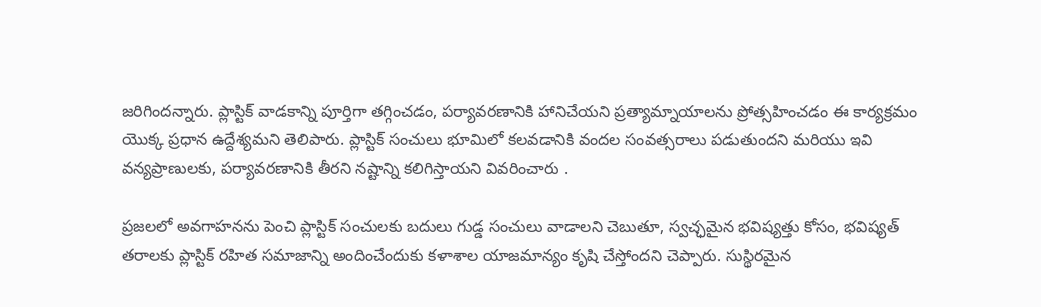జరిగిందన్నారు. ప్లాస్టిక్ వాడకాన్ని పూర్తిగా తగ్గించడం, పర్యావరణానికి హానిచేయని ప్రత్యామ్నాయాలను ప్రోత్సహించడం ఈ కార్యక్రమం యొక్క ప్రధాన ఉద్దేశ్యమని తెలిపారు. ప్లాస్టిక్ సంచులు భూమిలో కలవడానికి వందల సంవత్సరాలు పడుతుందని మరియు ఇవి వన్యప్రాణులకు, పర్యావరణానికి తీరని నష్టాన్ని కలిగిస్తాయని వివరించారు .

ప్రజలలో అవగాహనను పెంచి ప్లాస్టిక్ సంచులకు బదులు గుడ్డ సంచులు వాడాలని చెబుతూ, స్వచ్ఛమైన భవిష్యత్తు కోసం, భవిష్యత్ తరాలకు ప్లాస్టిక్ రహిత సమాజాన్ని అందించేందుకు కళాశాల యాజమాన్యం కృషి చేస్తోందని చెప్పారు. సుస్థిరమైన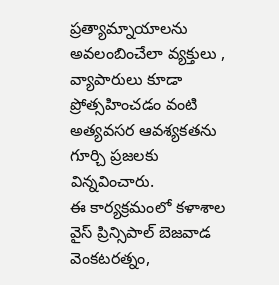ప్రత్యామ్నాయాలను అవలంబించేలా వ్యక్తులు , వ్యాపారులు కూడా ప్రోత్సహించడం వంటి అత్యవసర ఆవశ్యకతను గూర్చి ప్రజలకు విన్నవించారు.
ఈ కార్యక్రమంలో కళాశాల వైస్ ప్రిన్సిపాల్ బెజవాడ వెంకటరత్నం,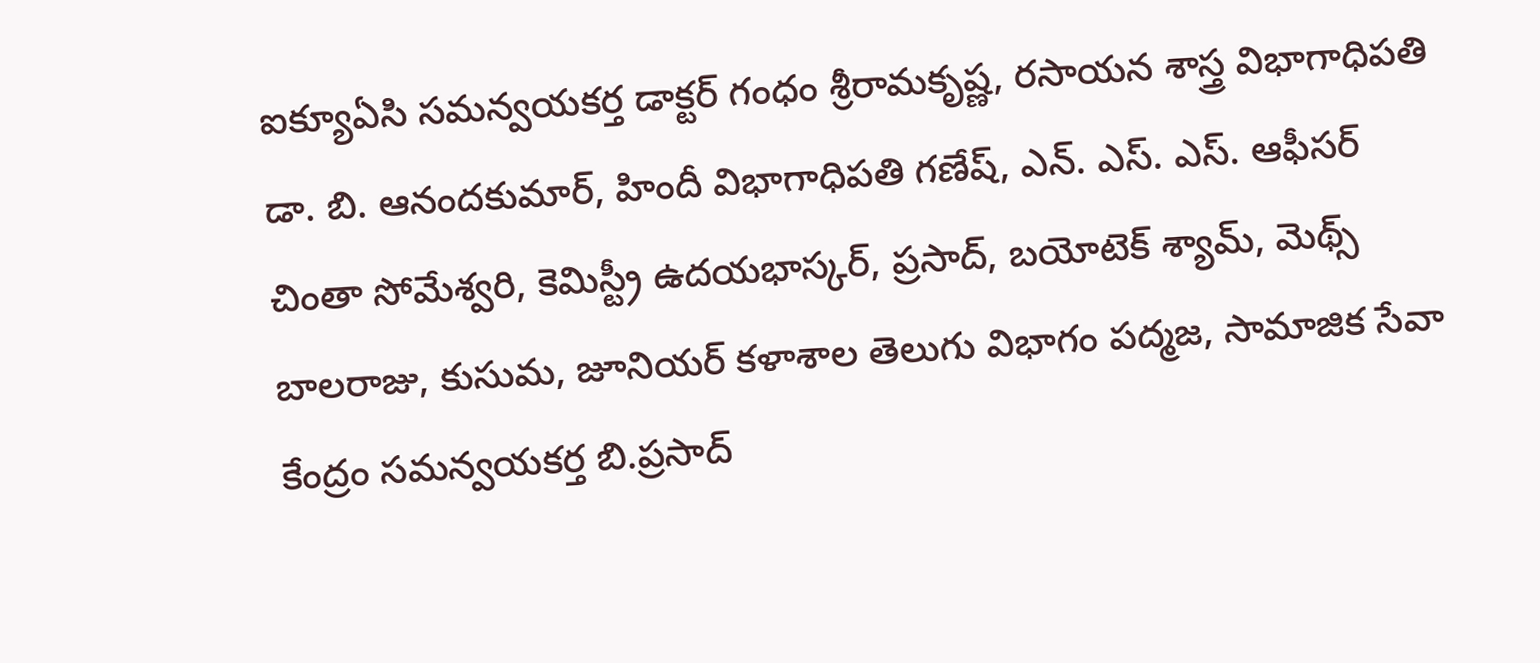ఐక్యూఏసి సమన్వయకర్త డాక్టర్ గంధం శ్రీరామకృష్ణ, రసాయన శాస్త్ర విభాగాధిపతి డా. బి. ఆనందకుమార్, హిందీ విభాగాధిపతి గణేష్, ఎన్. ఎస్. ఎస్. ఆఫీసర్ చింతా సోమేశ్వరి, కెమిస్ట్రీ ఉదయభాస్కర్, ప్రసాద్, బయోటెక్ శ్యామ్, మెథ్స్ బాలరాజు, కుసుమ, జూనియర్ కళాశాల తెలుగు విభాగం పద్మజ, సామాజిక సేవా కేంద్రం సమన్వయకర్త బి.ప్రసాద్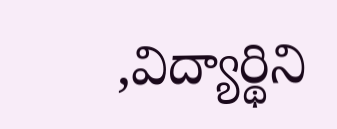,విద్యార్థిని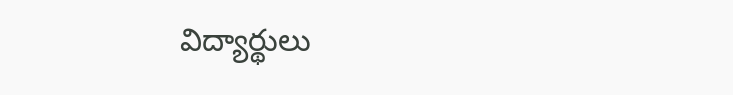విద్యార్థులు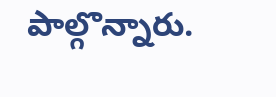పాల్గొన్నారు.